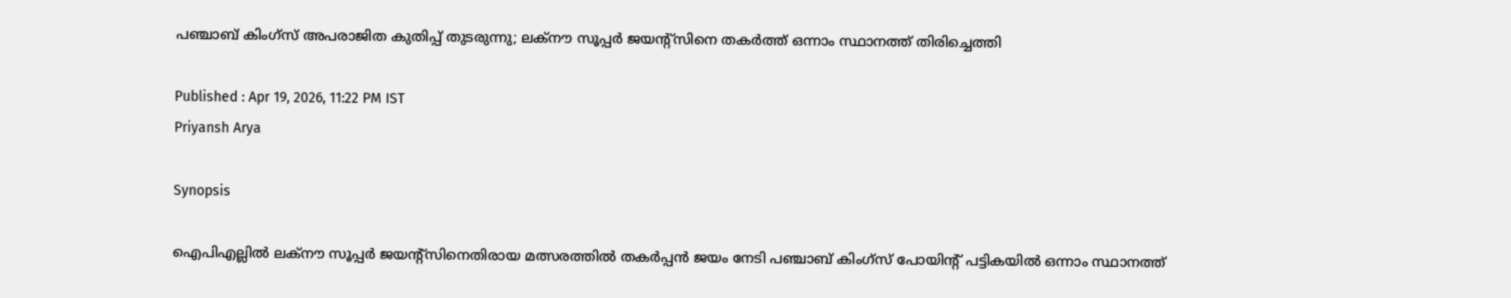പഞ്ചാബ് കിംഗ്‌സ് അപരാജിത കുതിപ്പ് തുടരുന്നു; ലക്‌നൗ സൂപ്പര്‍ ജയന്റ്‌സിനെ തകര്‍ത്ത് ഒന്നാം സ്ഥാനത്ത് തിരിച്ചെത്തി

Published : Apr 19, 2026, 11:22 PM IST
Priyansh Arya

Synopsis

ഐപിഎല്ലിൽ ലക്‌നൗ സൂപ്പര്‍ ജയന്റ്‌സിനെതിരായ മത്സരത്തിൽ തകർപ്പൻ ജയം നേടി പഞ്ചാബ് കിംഗ്‌സ് പോയിന്റ് പട്ടികയിൽ ഒന്നാം സ്ഥാനത്ത്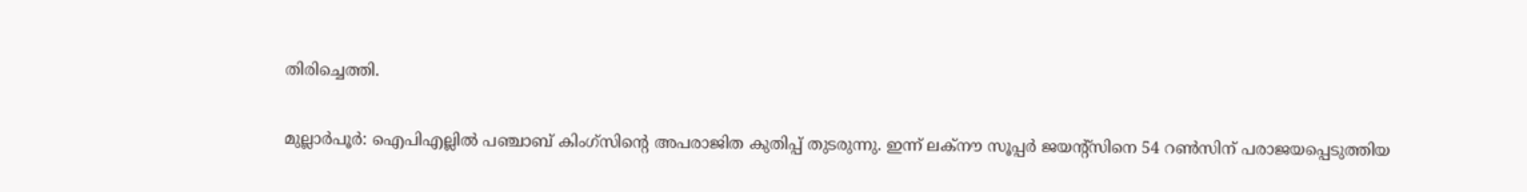തിരിച്ചെത്തി.

മുല്ലാര്‍പൂര്‍: ഐപിഎല്ലില്‍ പഞ്ചാബ് കിംഗ്‌സിന്റെ അപരാജിത കുതിപ്പ് തുടരുന്നു. ഇന്ന് ലക്‌നൗ സൂപ്പര്‍ ജയന്റ്‌സിനെ 54 റണ്‍സിന് പരാജയപ്പെടുത്തിയ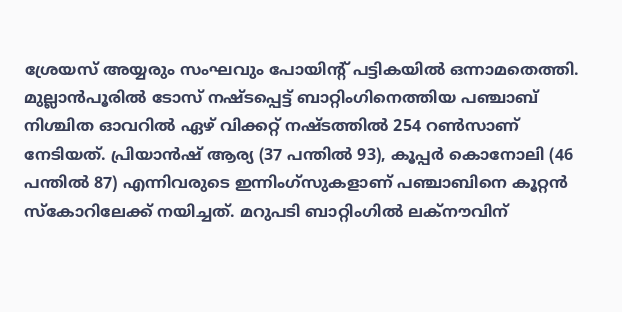ശ്രേയസ് അയ്യരും സംഘവും പോയിന്റ് പട്ടികയില്‍ ഒന്നാമതെത്തി. മുല്ലാന്‍പൂരില്‍ ടോസ് നഷ്ടപ്പെട്ട് ബാറ്റിംഗിനെത്തിയ പഞ്ചാബ് നിശ്ചിത ഓവറില്‍ ഏഴ് വിക്കറ്റ് നഷ്ടത്തില്‍ 254 റണ്‍സാണ് നേടിയത്. പ്രിയാന്‍ഷ് ആര്യ (37 പന്തില്‍ 93), കൂപ്പര്‍ കൊനോലി (46 പന്തില്‍ 87) എന്നിവരുടെ ഇന്നിംഗ്‌സുകളാണ് പഞ്ചാബിനെ കൂറ്റന്‍ സ്‌കോറിലേക്ക് നയിച്ചത്. മറുപടി ബാറ്റിംഗില്‍ ലക്‌നൗവിന്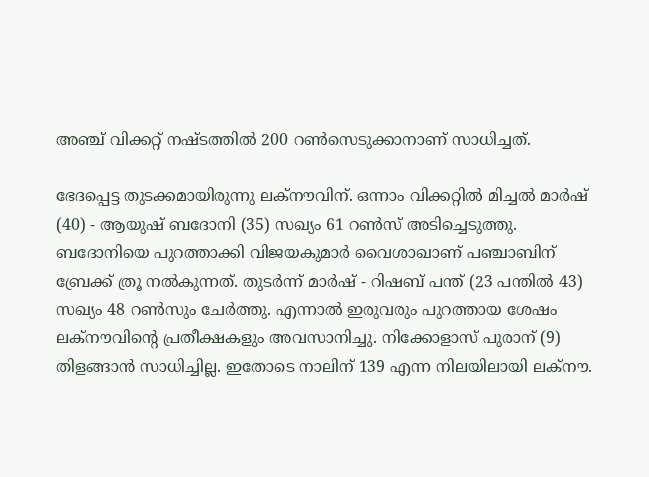അഞ്ച് വിക്കറ്റ് നഷ്ടത്തില്‍ 200 റണ്‍സെടുക്കാനാണ് സാധിച്ചത്.

ഭേദപ്പെട്ട തുടക്കമായിരുന്നു ലക്‌നൗവിന്. ഒന്നാം വിക്കറ്റില്‍ മിച്ചല്‍ മാര്‍ഷ് (40) - ആയുഷ് ബദോനി (35) സഖ്യം 61 റണ്‍സ് അടിച്ചെടുത്തു. ബദോനിയെ പുറത്താക്കി വിജയകുമാര്‍ വൈശാഖാണ് പഞ്ചാബിന് ബ്രേക്ക് ത്രൂ നല്‍കുന്നത്. തുടര്‍ന്ന് മാര്‍ഷ് - റിഷബ് പന്ത് (23 പന്തില്‍ 43) സഖ്യം 48 റണ്‍സും ചേര്‍ത്തു. എന്നാല്‍ ഇരുവരും പുറത്തായ ശേഷം ലക്‌നൗവിന്റെ പ്രതീക്ഷകളും അവസാനിച്ചു. നിക്കോളാസ് പുരാന് (9) തിളങ്ങാന്‍ സാധിച്ചില്ല. ഇതോടെ നാലിന് 139 എന്ന നിലയിലായി ലക്‌നൗ.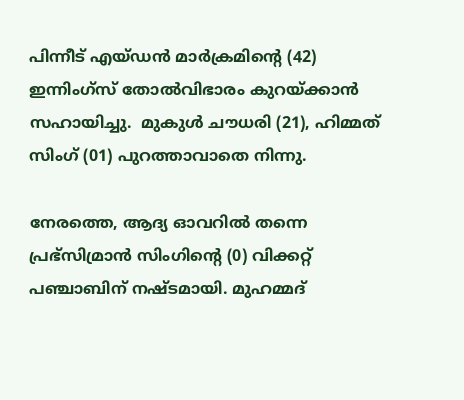പിന്നീട് എയ്ഡന്‍ മാര്‍ക്രമിന്‍റെ (42) ഇന്നിംഗ്സ് തോല്‍വിഭാരം കുറയ്ക്കാന്‍ സഹായിച്ചു.  മുകുള്‍ ചൗധരി (21), ഹിമ്മത് സിംഗ് (01) പുറത്താവാതെ നിന്നു.

നേരത്തെ, ആദ്യ ഓവറില്‍ തന്നെ പ്രഭ്‌സിമ്രാന്‍ സിംഗിന്റെ (0) വിക്കറ്റ് പഞ്ചാബിന് നഷ്ടമായി. മുഹമ്മദ്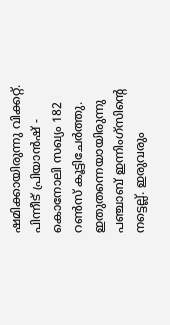ഷമിക്കായിരുന്നു വിക്കറ്റ്. പിന്നീട് പ്രിയാന്‍ഷ് - കൊനോലി സഖ്യം 182 റണ്‍സ് കൂട്ടിചേര്‍ത്തു. ഇതുതന്നെയായിരുന്നു പഞ്ചാബ് ഇന്നിംഗ്‌സിന്റെ നട്ടെല്ല്. ഇരുവരും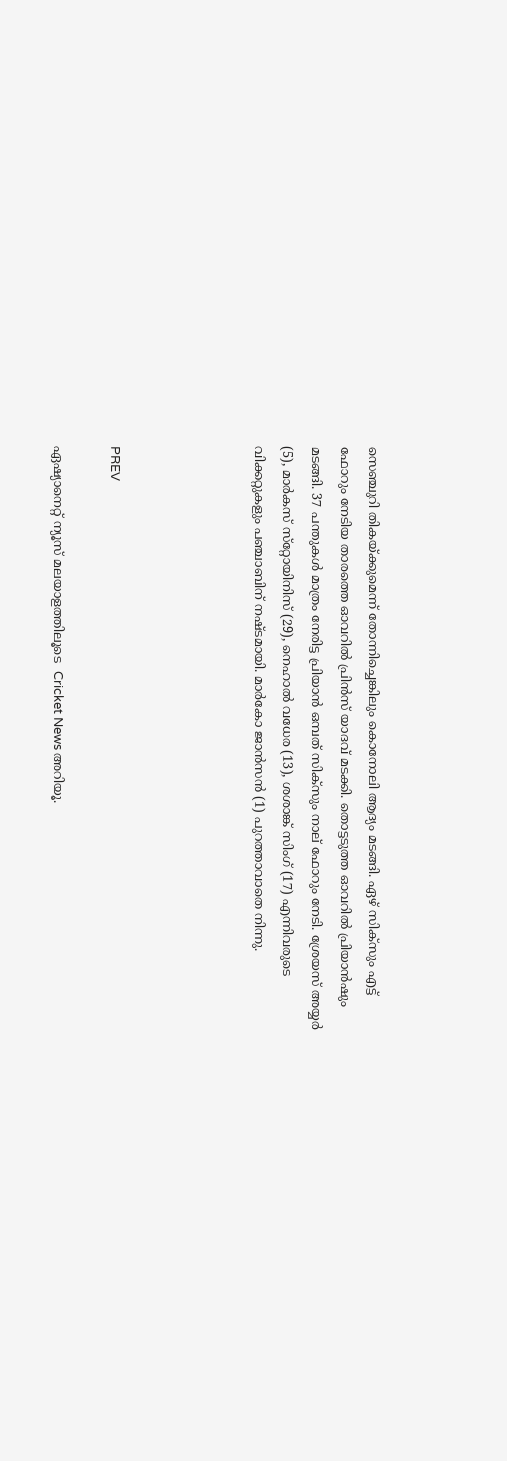സെഞ്ചുറി തികയ്ക്കുമെന്ന് തോന്നിച്ചെങ്കിലും കൊനോലി ആദ്യം മടങ്ങി. ഏഴ് സിക്‌സും എട്ട് ഫോറും നേടിയ താരത്തെ ഓവറില്‍ പ്രിന്‍സ് യാദവ് മടക്കി. തൊട്ടടുത്ത ഓവറില്‍ പ്രിയാന്‍ഷും മടങ്ങി. 37 പന്തുകള്‍ മാത്രം നേരിട്ട പ്രിയാന്‍ ഒമ്പത് സിക്‌സും നാല് ഫോറും നേടി. ശ്രേയസ് അയ്യര്‍ (5), മാര്‍കസ് സ്‌റ്റോയിനിസ് (29), നെഹാല്‍ വധേര (13), ശശാങ്ക് സിംഗ് (17) എന്നിവരുടെ വിക്കറ്റുകളും പഞ്ചാബിന് നഷ്ടമായി. മാര്‍കോ ജാന്‍സന്‍ (1) പുറത്താവാതെ നിന്നു.




PREV

ഏഷ്യാനെറ്റ് ന്യൂസ് മലയാളത്തിലൂടെ  Cricket News അറിയൂ.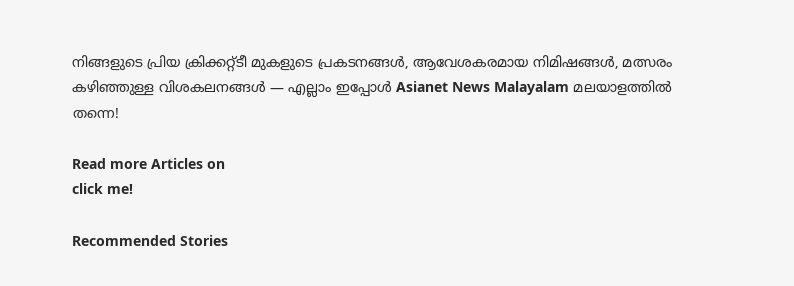നിങ്ങളുടെ പ്രിയ ക്രിക്കറ്റ്ടീ മുകളുടെ പ്രകടനങ്ങൾ, ആവേശകരമായ നിമിഷങ്ങൾ, മത്സരം കഴിഞ്ഞുള്ള വിശകലനങ്ങൾ — എല്ലാം ഇപ്പോൾ Asianet News Malayalam മലയാളത്തിൽ തന്നെ!

Read more Articles on
click me!

Recommended Stories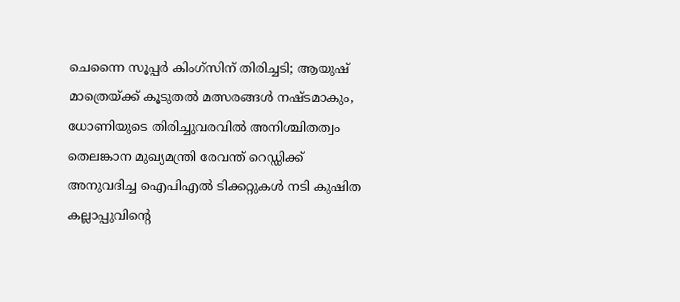ചെന്നൈ സൂപ്പര്‍ കിംഗ്‌സിന് തിരിച്ചടി; ആയുഷ് മാത്രെയ്ക്ക് കൂടുതല്‍ മത്സരങ്ങള്‍ നഷ്ടമാകും, ധോണിയുടെ തിരിച്ചുവരവില്‍ അനിശ്ചിതത്വം
തെലങ്കാന മുഖ്യമന്ത്രി രേവന്ത് റെഡ്ഡിക്ക് അനുവദിച്ച ഐപിഎല്‍ ടിക്കറ്റുകള്‍ നടി കുഷിത കല്ലാപ്പുവിന്റെ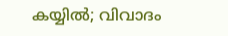കയ്യില്‍; വിവാദം